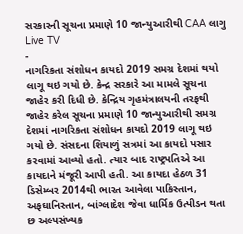સરકારની સૂચના પ્રમાણે 10 જાન્યુઆરીથી CAA લાગુ
Live TV
-
નાગરિકતા સંશોધન કાયદો 2019 સમગ્ર દેશમાં થયો લાગૂ થઇ ગયો છે. કેન્દ્ર સરકારે આ મામલે સૂચના જાહેર કરી દિધી છે. કેન્દ્રિય ગૃહમંત્રાલયની તરફથી જાહેર કરેલ સૂચના પ્રમાણે 10 જાન્યુઆરીથી સમગ્ર દેશમાં નાગરિકતા સંશોધન કાયદો 2019 લાગૂ થઇ ગયો છે. સંસદના શિયાળું સત્રમાં આ કાયદો પસાર કરવામાં આવ્યો હતો. ત્યાર બાદ રાષ્ટ્રપતિએ આ કાયદાને મંજૂરી આપી હતી. આ કાયદા હેઠળ 31 ડિસેમ્બર 2014થી ભારત આવેલા પાકિસ્તાન, અફઘાનિસ્તાન, બાંગ્લાદેશ જેવા ધાર્મિક ઉત્પીડન થતા છ અલ્પસંખ્યક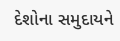દેશોના સમુદાયને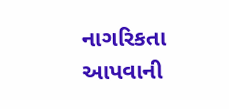નાગરિકતા આપવાની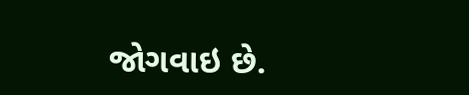જોગવાઇ છે.